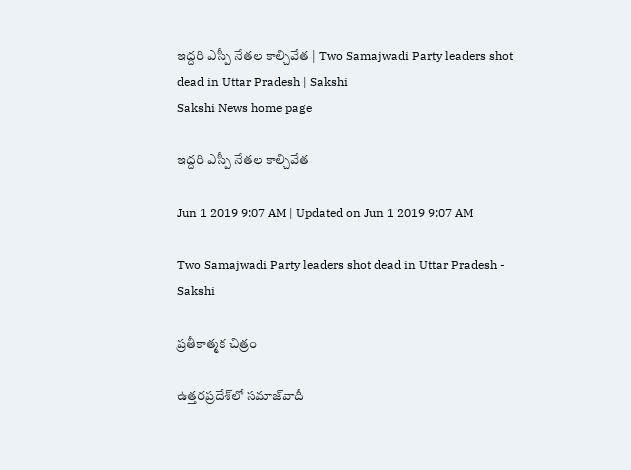ఇద్దరి ఎస్పీ నేతల కాల్చివేత | Two Samajwadi Party leaders shot dead in Uttar Pradesh | Sakshi
Sakshi News home page

ఇద్దరి ఎస్పీ నేతల కాల్చివేత

Jun 1 2019 9:07 AM | Updated on Jun 1 2019 9:07 AM

Two Samajwadi Party leaders shot dead in Uttar Pradesh - Sakshi

ప్రతీకాత్మక చిత్రం

ఉత్తరప్రదేశ్‌లో సమాజ్‌వాదీ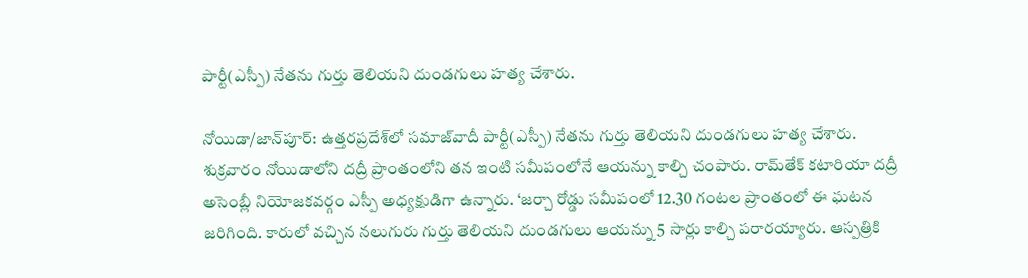పార్టీ(ఎస్పీ) నేతను గుర్తు తెలియని దుండగులు హత్య చేశారు.

నోయిడా/జాన్‌పూర్‌: ఉత్తరప్రదేశ్‌లో సమాజ్‌వాదీ పార్టీ(ఎస్పీ) నేతను గుర్తు తెలియని దుండగులు హత్య చేశారు. శుక్రవారం నోయిడాలోని దద్రీ ప్రాంతంలోని తన ఇంటి సమీపంలోనే ఆయన్ను కాల్చి చంపారు. రామ్‌తేక్‌ కటారియా దద్రీ అసెంబ్లీ నియోజకవర్గం ఎస్పీ అధ్యక్షుడిగా ఉన్నారు. ‘జర్చా రోడ్డు సమీపంలో 12.30 గంటల ప్రాంతంలో ఈ ఘటన జరిగింది. కారులో వచ్చిన నలుగురు గుర్తు తెలియని దుండగులు ఆయన్ను 5 సార్లు కాల్చి పరారయ్యారు. ఆస్పత్రికి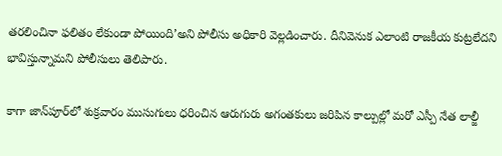తరలించినా ఫలితం లేకుండా పోయింది’అని పోలీసు అధికారి వెల్లడించారు. దీనివెనుక ఎలాంటి రాజకీయ కుట్రలేదని భావిస్తున్నామని పోలీసులు తెలిపారు.

కాగా జాన్‌పూర్‌లో శుక్రవారం ముసుగులు ధరించిన ఆరుగురు అగంతకులు జరిపిన కాల్పుల్లో మరో ఎస్పీ నేత లాల్జీ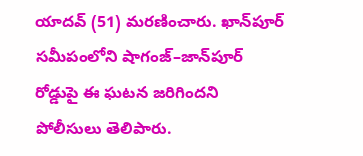యాదవ్‌ (51) మరణించారు. ఖాన్‌పూర్‌ సమీపంలోని షాగంజ్‌–జాన్‌పూర్‌ రోడ్డుపై ఈ ఘటన జరిగిందని పోలీసులు తెలిపారు.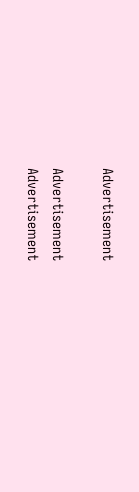Advertisement

Advertisement
Advertisement